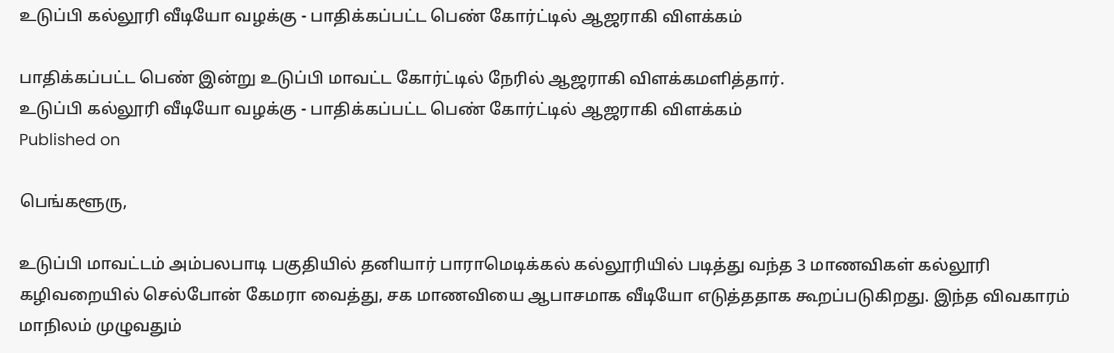உடுப்பி கல்லூரி வீடியோ வழக்கு - பாதிக்கப்பட்ட பெண் கோர்ட்டில் ஆஜராகி விளக்கம்

பாதிக்கப்பட்ட பெண் இன்று உடுப்பி மாவட்ட கோர்ட்டில் நேரில் ஆஜராகி விளக்கமளித்தார்.
உடுப்பி கல்லூரி வீடியோ வழக்கு - பாதிக்கப்பட்ட பெண் கோர்ட்டில் ஆஜராகி விளக்கம்
Published on

பெங்களூரு,

உடுப்பி மாவட்டம் அம்பலபாடி பகுதியில் தனியார் பாராமெடிக்கல் கல்லூரியில் படித்து வந்த 3 மாணவிகள் கல்லூரி கழிவறையில் செல்போன் கேமரா வைத்து, சக மாணவியை ஆபாசமாக வீடியோ எடுத்ததாக கூறப்படுகிறது. இந்த விவகாரம் மாநிலம் முழுவதும்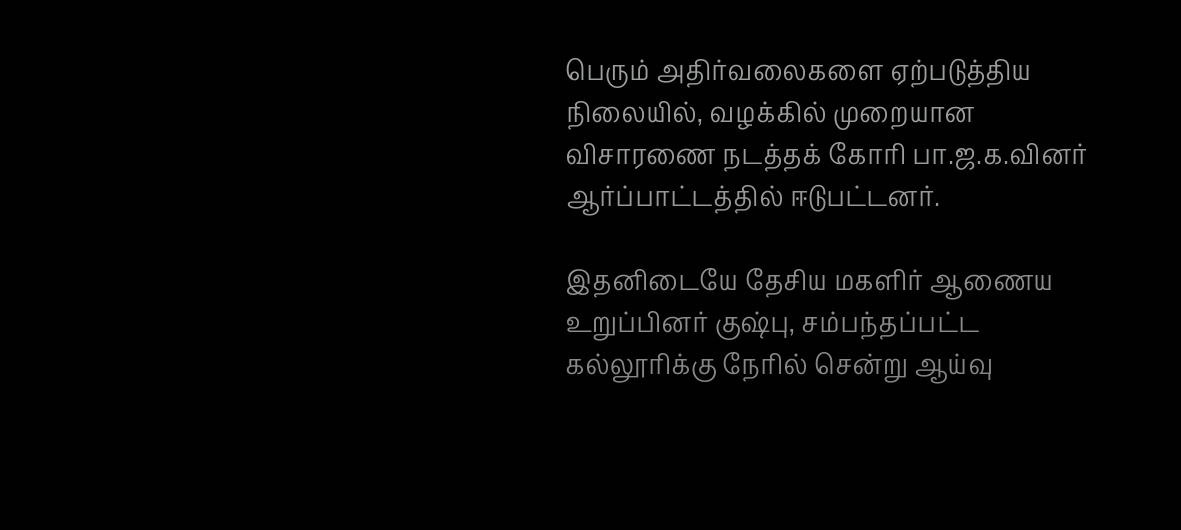பெரும் அதிர்வலைகளை ஏற்படுத்திய நிலையில், வழக்கில் முறையான விசாரணை நடத்தக் கோரி பா.ஜ.க.வினர் ஆர்ப்பாட்டத்தில் ஈடுபட்டனர்.

இதனிடையே தேசிய மகளிர் ஆணைய உறுப்பினர் குஷ்பு, சம்பந்தப்பட்ட கல்லூரிக்கு நேரில் சென்று ஆய்வு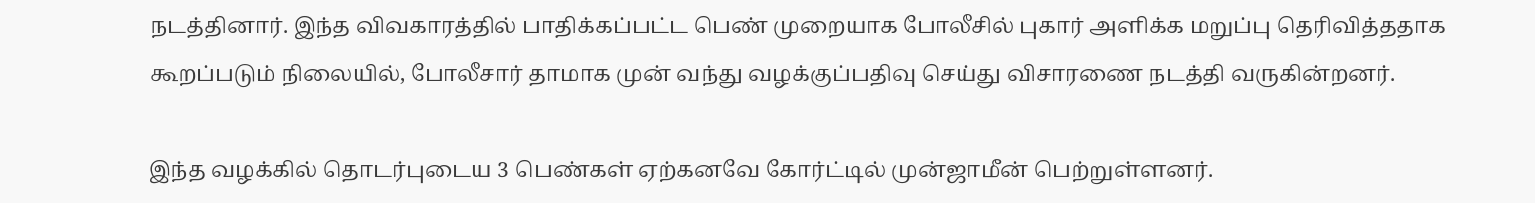நடத்தினார். இந்த விவகாரத்தில் பாதிக்கப்பட்ட பெண் முறையாக போலீசில் புகார் அளிக்க மறுப்பு தெரிவித்ததாக கூறப்படும் நிலையில், போலீசார் தாமாக முன் வந்து வழக்குப்பதிவு செய்து விசாரணை நடத்தி வருகின்றனர்.

இந்த வழக்கில் தொடர்புடைய 3 பெண்கள் ஏற்கனவே கோர்ட்டில் முன்ஜாமீன் பெற்றுள்ளனர்.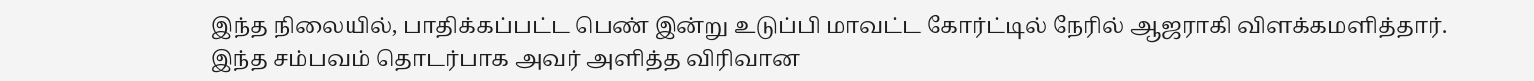இந்த நிலையில், பாதிக்கப்பட்ட பெண் இன்று உடுப்பி மாவட்ட கோர்ட்டில் நேரில் ஆஜராகி விளக்கமளித்தார். இந்த சம்பவம் தொடர்பாக அவர் அளித்த விரிவான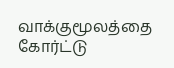வாக்குமூலத்தை கோர்ட்டு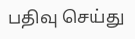பதிவு செய்து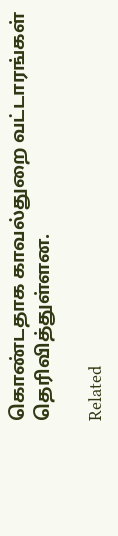கொண்டதாக காவல்துறை வட்டாரங்கள் தெரிவித்துள்ளன.

Related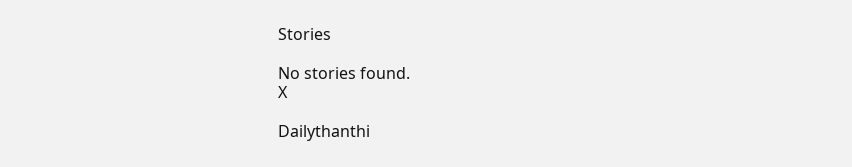Stories

No stories found.
X

Dailythanthi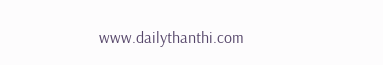www.dailythanthi.com